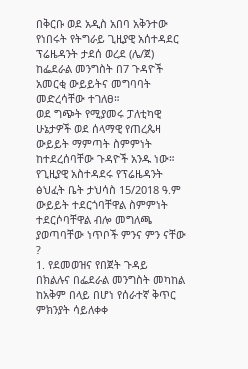በቅርቡ ወደ አዲስ አበባ አቅንተው የነበሩት የትግራይ ጊዚያዊ አሰተዳደር ፕሬዜዳንት ታደሰ ወረደ (ሌ/ጀ) ከፌደራል መንግስት በ7 ጉዳዮች አመርቂ ውይይትና መግባባት መድረሳቸው ተገለፀ።
ወደ ግጭት የሚያመሩ ፓለቲካዊ ሁኔታዎች ወደ ሰላማዊ የጠረጴዛ ውይይት ማምጣት ስምምነት ከተደረሰባቸው ጉዳዮች አንዱ ነው።
የጊዚያዊ አስተዳደሩ የፕሬዜዳንት ፅህፈት ቤት ታህሳስ 15/2018 ዓ.ም ውይይት ተደርጎባቸዋል ስምምነት ተደርሶባቸዋል ብሎ መግለጫ ያወጣባቸው ነጥቦች ምንና ምን ናቸው ?
1. የደመወዝና የበጀት ጉዳይ
በክልሉና በፌደራል መንግስት መካከል ከአቅም በላይ በሆነ የሰራተኛ ቅጥር ምክንያት ሳይለቀቀ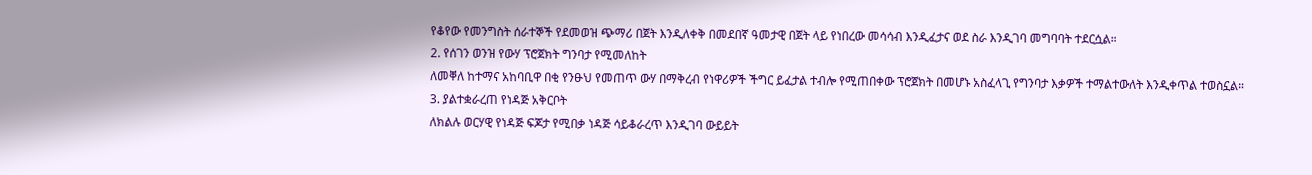የቆየው የመንግስት ሰራተኞች የደመወዝ ጭማሪ በጀት እንዲለቀቅ በመደበኛ ዓመታዊ በጀት ላይ የነበረው መሳሳብ እንዲፈታና ወደ ስራ እንዲገባ መግባባት ተደርሷል።
2. የሰገን ወንዝ የውሃ ፕሮጀክት ግንባታ የሚመለከት
ለመቐለ ከተማና አከባቢዋ በቂ የንፁህ የመጠጥ ውሃ በማቅረብ የነዋሪዎች ችግር ይፈታል ተብሎ የሚጠበቀው ፕሮጀክት በመሆኑ አስፈላጊ የግንባታ እቃዎች ተማልተውለት እንዲቀጥል ተወስኗል።
3. ያልተቋራረጠ የነዳጅ አቅርቦት
ለክልሉ ወርሃዊ የነዳጅ ፍጆታ የሚበቃ ነዳጅ ሳይቆራረጥ እንዲገባ ውይይት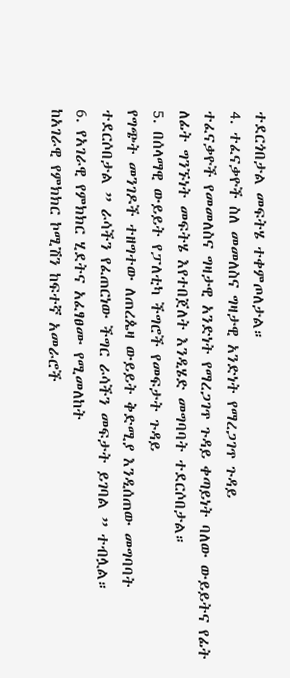ተደርጎበታል መፍትሄ ተቀምጦለታል።
4. ተፈናቃዮች ስለ መመለስና ግዛታዊ አንድነት የማረጋገጥ ጉዳይ
ተፈናቃዮች የመመለስና ግዛታዊ አንድነት የማረጋገጥ ጉዳይ ቀጣይነት ባለው ውይይትና የፊት ለፊት ግንኙነት መፍትሄ እየተበጀለት እንዲሄድ መግባባት ተደርሶበታል።
5. በሰላማዊ ውይይት የፓለቲካ ችግሮች የመፍታት ጉዳይ
የግጭት መንገዶች ተዘግተው ለጠረጴዛ ውይይት ቅድሚያ እንዲሰጠው መግባባት ተደርሶበታል ” ራሳችን የፈጠርነው ችግር ራሳችን መፍታት ይገባል ” ተብሏል።
6. የአገራዊ የምክክር ሂደትና አፈፃፀሙ የሚመለከት
ከአገራዊ የምክክር ኮሚሽን ከፍተኛ አመራሮች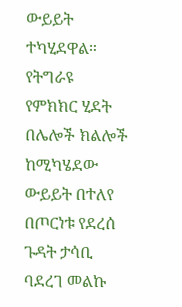ውይይት ተካሂደዋል። የትግራዩ የምክክር ሂደት በሌሎች ክልሎች ከሚካሄደው ውይይት በተለየ በጦርነቱ የደረሰ ጉዳት ታሳቢ ባደረገ መልኩ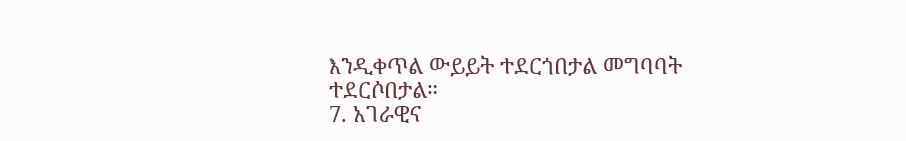እንዲቀጥል ውይይት ተደርጎበታል መግባባት ተደርሶበታል።
7. አገራዊና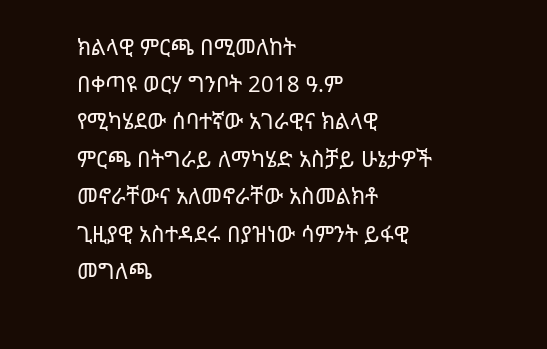ክልላዊ ምርጫ በሚመለከት
በቀጣዩ ወርሃ ግንቦት 2018 ዓ.ም የሚካሄደው ሰባተኛው አገራዊና ክልላዊ ምርጫ በትግራይ ለማካሄድ አስቻይ ሁኔታዎች መኖራቸውና አለመኖራቸው አስመልክቶ ጊዚያዊ አስተዳደሩ በያዝነው ሳምንት ይፋዊ መግለጫ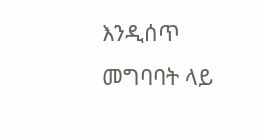እንዲሰጥ መግባባት ላይ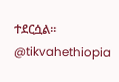ተደርሷል።
@tikvahethiopia